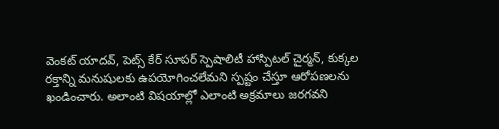వెంకట్ యాదవ్, పెట్స్ కేర్ సూపర్ స్పెషాలిటీ హాస్పిటల్ చైర్మన్, కుక్కల రక్తాన్ని మనుషులకు ఉపయోగించలేమని స్పష్టం చేస్తూ ఆరోపణలను ఖండించారు. అలాంటి విషయాల్లో ఎలాంటి అక్రమాలు జరగవని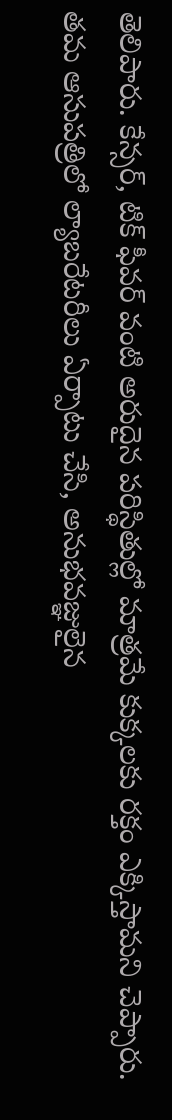తెలిపారు. కేన్సర్, టిక్ ఫీవర్ వంటి అరుదైన పరిస్థితుల్లో మాత్రమే కుక్కలకు రక్తం ఎక్కిస్తామని చెప్పారు. తమ ఆసుపత్రిలో ల్యాబరేటరీలు ఏర్పాటు చేసి, అనుభవజ్ఞులైన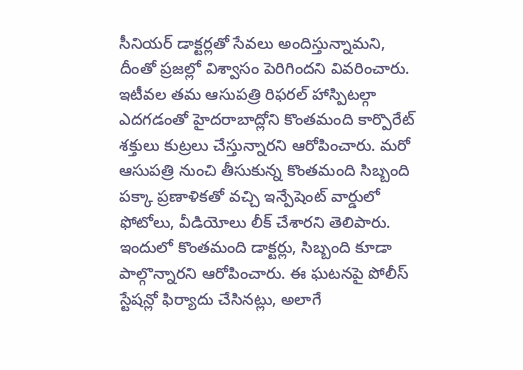సీనియర్ డాక్టర్లతో సేవలు అందిస్తున్నామని, దీంతో ప్రజల్లో విశ్వాసం పెరిగిందని వివరించారు.
ఇటీవల తమ ఆసుపత్రి రిఫరల్ హాస్పిటల్గా ఎదగడంతో హైదరాబాద్లోని కొంతమంది కార్పొరేట్ శక్తులు కుట్రలు చేస్తున్నారని ఆరోపించారు. మరో ఆసుపత్రి నుంచి తీసుకున్న కొంతమంది సిబ్బంది పక్కా ప్రణాళికతో వచ్చి ఇన్పేషెంట్ వార్డులో ఫోటోలు, వీడియోలు లీక్ చేశారని తెలిపారు. ఇందులో కొంతమంది డాక్టర్లు, సిబ్బంది కూడా పాల్గొన్నారని ఆరోపించారు. ఈ ఘటనపై పోలీస్ స్టేషన్లో ఫిర్యాదు చేసినట్లు, అలాగే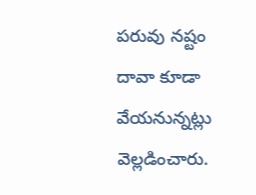పరువు నష్టం దావా కూడా వేయనున్నట్లు వెల్లడించారు.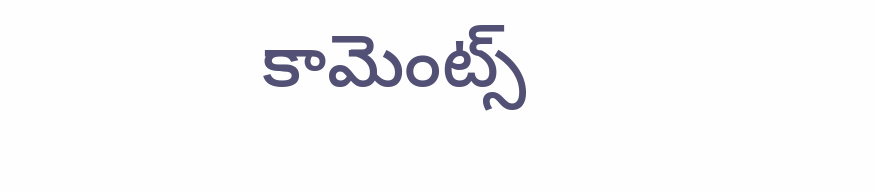కామెంట్స్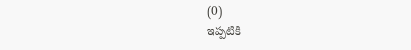(0)
ఇప్పటికి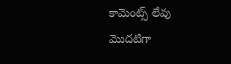కామెంట్స్ లేవు
మొదటిగా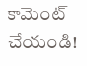కామెంట్ చేయండి!